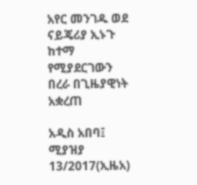አየር መንገዱ ወደ ናይጄሪያ ኢኑጉ ከተማ የሚያደርገውን በረራ በጊዜያዊነት አቋረጠ

አዲስ አበባ፤ ሚያዝያ 13/2017(ኢዜአ)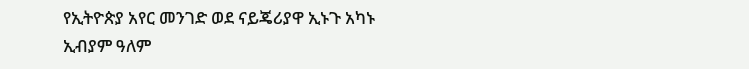የኢትዮጵያ አየር መንገድ ወደ ናይጄሪያዋ ኢኑጉ አካኑ ኢብያም ዓለም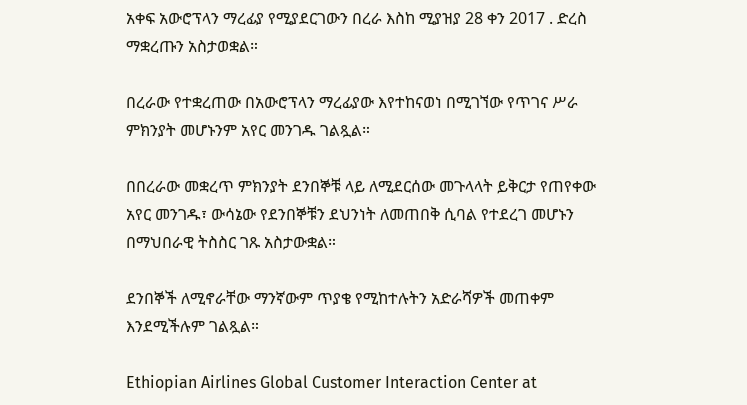አቀፍ አውሮፕላን ማረፊያ የሚያደርገውን በረራ እስከ ሚያዝያ 28 ቀን 2017 . ድረስ ማቋረጡን አስታወቋል።

በረራው የተቋረጠው በአውሮፕላን ማረፊያው እየተከናወነ በሚገኘው የጥገና ሥራ ምክንያት መሆኑንም አየር መንገዱ ገልጿል።

በበረራው መቋረጥ ምክንያት ደንበኞቹ ላይ ለሚደርሰው መጉላላት ይቅርታ የጠየቀው አየር መንገዱ፣ ውሳኔው የደንበኞቹን ደህንነት ለመጠበቅ ሲባል የተደረገ መሆኑን በማህበራዊ ትስስር ገጹ አስታውቋል።

ደንበኞች ለሚኖራቸው ማንኛውም ጥያቄ የሚከተሉትን አድራሻዎች መጠቀም እንደሚችሉም ገልጿል።

Ethiopian Airlines Global Customer Interaction Center at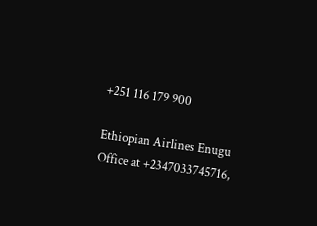+251 116 179 900

Ethiopian Airlines Enugu Office at +2347033745716,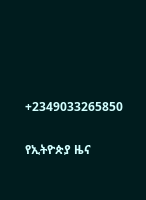+2349033265850

የኢትዮጵያ ዜና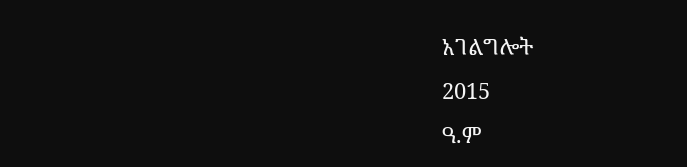አገልግሎት
2015
ዓ.ም